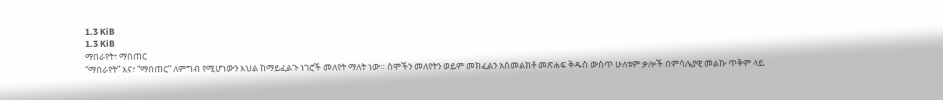1.3 KiB
1.3 KiB
ማበራየት፣ ማበጠር
“ማበራየት” እና፣ “ማበጠር” ለምግብ የሚሆነውን እህል ከማይፈልጉ ነገሮች መለየት ማለት ነው። ስሞችን መለየትን ወይም መክፈልን አስመልክቶ መጽሐፍ ቅዱስ ውስጥ ሁለቱም ቃሎች በምሳሌያዊ መልኩ ጥቅም ላይ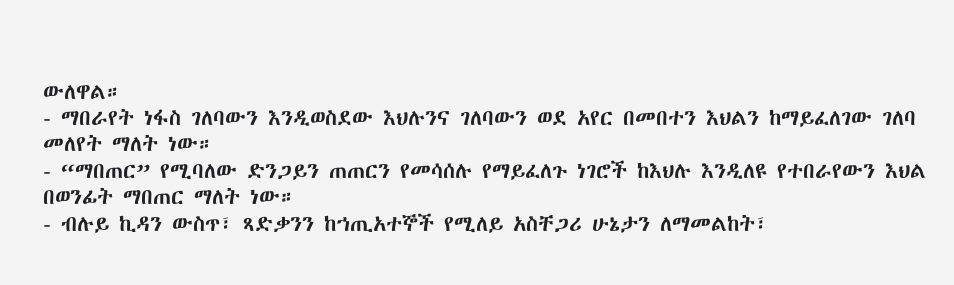ውለዋል።
- ማበራየት ነፋስ ገለባውን እንዲወስደው እህሉንና ገለባውን ወደ አየር በመበተን እህልን ከማይፈለገው ገለባ መለየት ማለት ነው።
- “ማበጠር” የሚባለው ድንጋይን ጠጠርን የመሳሰሉ የማይፈለጉ ነገሮች ከእህሉ እንዲለዩ የተበራየውን እህል በወንፊት ማበጠር ማለት ነው።
- ብሉይ ኪዳን ውስጥ፣ ጻድቃንን ከኀጢአተኞች የሚለይ አስቸጋሪ ሁኔታን ለማመልከት፣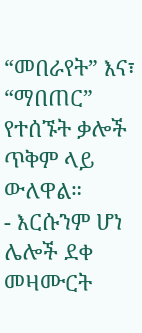“መበራየት” እና፣ “ማበጠር” የተሰኙት ቃሎች ጥቅም ላይ ውለዋል።
- እርሱንም ሆነ ሌሎች ደቀ መዛሙርት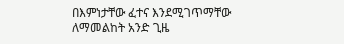በእምነታቸው ፈተና እንደሚገጥማቸው ለማመልከት አንድ ጊዜ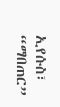ኢየሱስ፣ “ማበጠር”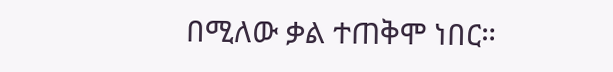በሚለው ቃል ተጠቅሞ ነበር።